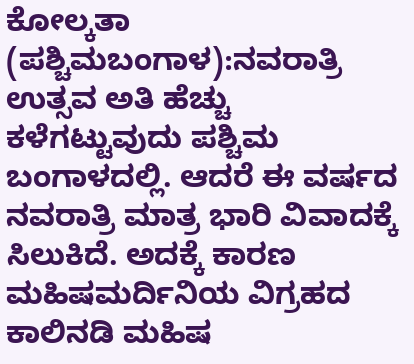ಕೋಲ್ಕತಾ (ಪಶ್ಚಿಮಬಂಗಾಳ):ನವರಾತ್ರಿ ಉತ್ಸವ ಅತಿ ಹೆಚ್ಚು ಕಳೆಗಟ್ಟುವುದು ಪಶ್ಚಿಮ ಬಂಗಾಳದಲ್ಲಿ. ಆದರೆ ಈ ವರ್ಷದ ನವರಾತ್ರಿ ಮಾತ್ರ ಭಾರಿ ವಿವಾದಕ್ಕೆ ಸಿಲುಕಿದೆ. ಅದಕ್ಕೆ ಕಾರಣ ಮಹಿಷಮರ್ದಿನಿಯ ವಿಗ್ರಹದ ಕಾಲಿನಡಿ ಮಹಿಷ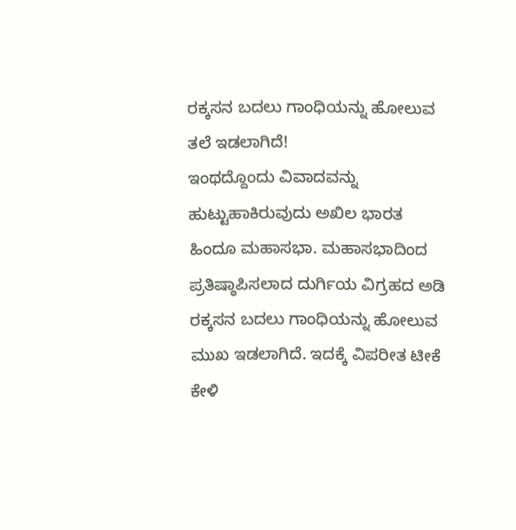ರಕ್ಕಸನ ಬದಲು ಗಾಂಧಿಯನ್ನು ಹೋಲುವ ತಲೆ ಇಡಲಾಗಿದೆ!
ಇಂಥದ್ದೊಂದು ವಿವಾದವನ್ನು ಹುಟ್ಟುಹಾಕಿರುವುದು ಅಖಿಲ ಭಾರತ ಹಿಂದೂ ಮಹಾಸಭಾ. ಮಹಾಸಭಾದಿಂದ ಪ್ರತಿಷ್ಠಾಪಿಸಲಾದ ದುರ್ಗಿಯ ವಿಗ್ರಹದ ಅಡಿ ರಕ್ಕಸನ ಬದಲು ಗಾಂಧಿಯನ್ನು ಹೋಲುವ ಮುಖ ಇಡಲಾಗಿದೆ. ಇದಕ್ಕೆ ವಿಪರೀತ ಟೀಕೆ ಕೇಳಿ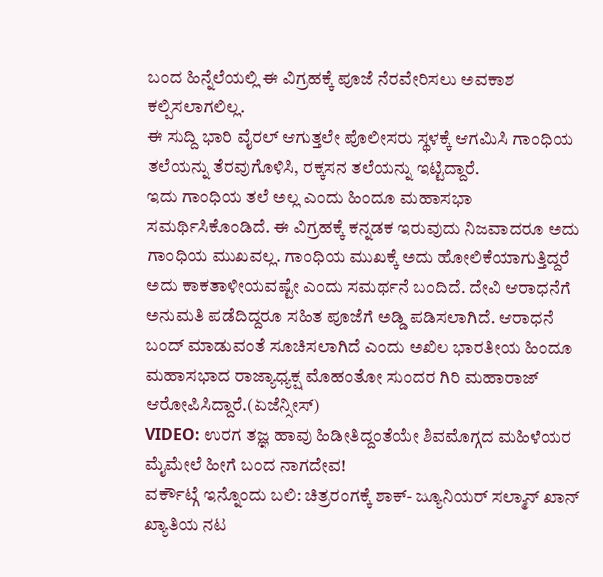ಬಂದ ಹಿನ್ನೆಲೆಯಲ್ಲಿ ಈ ವಿಗ್ರಹಕ್ಕೆ ಪೂಜೆ ನೆರವೇರಿಸಲು ಅವಕಾಶ ಕಲ್ಪಿಸಲಾಗಲಿಲ್ಲ.
ಈ ಸುದ್ದಿ ಭಾರಿ ವೈರಲ್ ಆಗುತ್ತಲೇ ಪೊಲೀಸರು ಸ್ಥಳಕ್ಕೆ ಆಗಮಿಸಿ ಗಾಂಧಿಯ ತಲೆಯನ್ನು ತೆರವುಗೊಳಿಸಿ, ರಕ್ಕಸನ ತಲೆಯನ್ನು ಇಟ್ಟಿದ್ದಾರೆ.
ಇದು ಗಾಂಧಿಯ ತಲೆ ಅಲ್ಲ ಎಂದು ಹಿಂದೂ ಮಹಾಸಭಾ ಸಮರ್ಥಿಸಿಕೊಂಡಿದೆ. ಈ ವಿಗ್ರಹಕ್ಕೆ ಕನ್ನಡಕ ಇರುವುದು ನಿಜವಾದರೂ ಅದು ಗಾಂಧಿಯ ಮುಖವಲ್ಲ. ಗಾಂಧಿಯ ಮುಖಕ್ಕೆ ಅದು ಹೋಲಿಕೆಯಾಗುತ್ತಿದ್ದರೆ ಅದು ಕಾಕತಾಳೀಯವಷ್ಟೇ ಎಂದು ಸಮರ್ಥನೆ ಬಂದಿದೆ. ದೇವಿ ಆರಾಧನೆಗೆ ಅನುಮತಿ ಪಡೆದಿದ್ದರೂ ಸಹಿತ ಪೂಜೆಗೆ ಅಡ್ಡಿ ಪಡಿಸಲಾಗಿದೆ. ಆರಾಧನೆ ಬಂದ್ ಮಾಡುವಂತೆ ಸೂಚಿಸಲಾಗಿದೆ ಎಂದು ಅಖಿಲ ಭಾರತೀಯ ಹಿಂದೂ ಮಹಾಸಭಾದ ರಾಜ್ಯಾಧ್ಯಕ್ಷ ಮೊಹಂತೋ ಸುಂದರ ಗಿರಿ ಮಹಾರಾಜ್ ಆರೋಪಿಸಿದ್ದಾರೆ.(ಏಜೆನ್ಸೀಸ್)
VIDEO: ಉರಗ ತಜ್ಞ ಹಾವು ಹಿಡೀತಿದ್ದಂತೆಯೇ ಶಿವಮೊಗ್ಗದ ಮಹಿಳೆಯರ ಮೈಮೇಲೆ ಹೀಗೆ ಬಂದ ನಾಗದೇವ!
ವರ್ಕೌಟ್ಗೆ ಇನ್ನೊಂದು ಬಲಿ: ಚಿತ್ರರಂಗಕ್ಕೆ ಶಾಕ್- ಜ್ಯೂನಿಯರ್ ಸಲ್ಮಾನ್ ಖಾನ್ ಖ್ಯಾತಿಯ ನಟ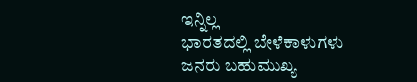ಇನ್ನಿಲ್ಲ
ಭಾರತದಲ್ಲಿ ಬೇಳೆಕಾಳುಗಳು ಜನರು ಬಹುಮುಖ್ಯ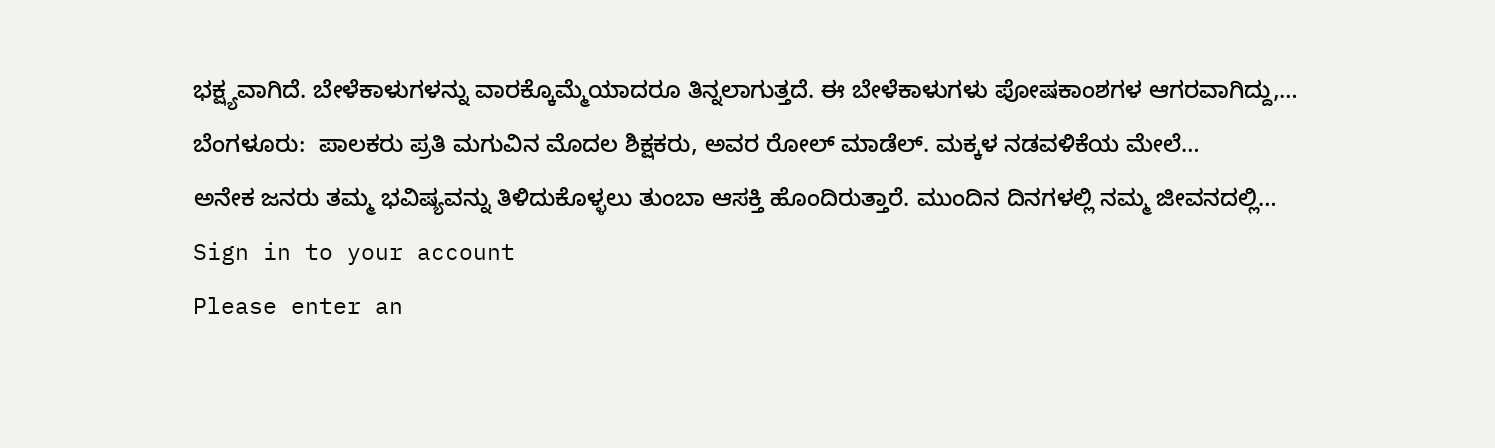ಭಕ್ಷ್ಯವಾಗಿದೆ. ಬೇಳೆಕಾಳುಗಳನ್ನು ವಾರಕ್ಕೊಮ್ಮೆಯಾದರೂ ತಿನ್ನಲಾಗುತ್ತದೆ. ಈ ಬೇಳೆಕಾಳುಗಳು ಪೋಷಕಾಂಶಗಳ ಆಗರವಾಗಿದ್ದು,…
ಬೆಂಗಳೂರು:  ಪಾಲಕರು ಪ್ರತಿ ಮಗುವಿನ ಮೊದಲ ಶಿಕ್ಷಕರು, ಅವರ ರೋಲ್ ಮಾಡೆಲ್. ಮಕ್ಕಳ ನಡವಳಿಕೆಯ ಮೇಲೆ…
ಅನೇಕ ಜನರು ತಮ್ಮ ಭವಿಷ್ಯವನ್ನು ತಿಳಿದುಕೊಳ್ಳಲು ತುಂಬಾ ಆಸಕ್ತಿ ಹೊಂದಿರುತ್ತಾರೆ. ಮುಂದಿನ ದಿನಗಳಲ್ಲಿ ನಮ್ಮ ಜೀವನದಲ್ಲಿ…
Sign in to your account
Please enter an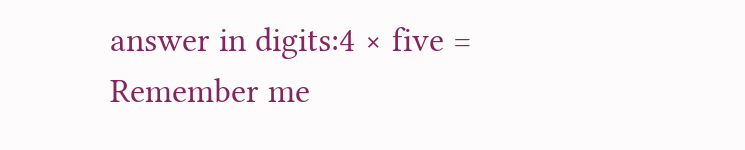answer in digits:4 × five =
Remember me